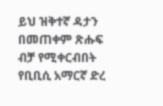ይህ ዝቅተኛ ዳታን በመጠቀም ጽሑፍ ብቻ የሚቀርብበት የቢቢሲ አማርኛ ድረ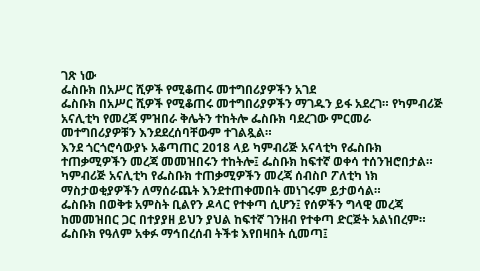ገጽ ነው
ፌስቡክ በአሥር ሺዎች የሚቆጠሩ መተግበሪያዎችን አገደ
ፌስቡክ በአሥር ሺዎች የሚቆጠሩ መተግበሪያዎችን ማገዱን ይፋ አደረገ። የካምብሪጅ አናሊቲካ የመረጃ ምዝበራ ቅሌትን ተከትሎ ፌስቡክ ባደረገው ምርመራ መተግበሪያዎቹን እንደደረሰባቸውም ተገልጿል።
እንደ ጎርጎሮሳውያኑ አቆጣጠር 2018 ላይ ካምብሪጅ አናላቲካ የፌስቡክ ተጠቃሚዎችን መረጃ መመዝበሩን ተከትሎ፤ ፌስቡክ ከፍተኛ ወቀሳ ተሰንዝሮበታል። ካምብሪጅ አናሊቲካ የፌስቡክ ተጠቃሚዎችን መረጃ ሰብስቦ ፖለቲካ ነክ ማስታወቂያዎችን ለማሰራጨት እንደተጠቀመበት መነገሩም ይታወሳል።
ፌስቡክ በወቅቱ አምስት ቢልየን ዶላር የተቀጣ ሲሆን፤ የሰዎችን ግላዊ መረጃ ከመመዝበር ጋር በተያያዘ ይህን ያህል ከፍተኛ ገንዘብ የተቀጣ ድርጅት አልነበረም።
ፌስቡክ የዓለም አቀፉ ማኅበረሰብ ትችቱ እየበዛበት ሲመጣ፤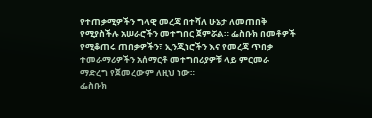የተጠቃሚዎችን ግላዊ መረጃ በተሻለ ሁኔታ ለመጠበቅ የሚያስችሉ አሠራሮችን መተግበር ጀምሯል። ፌስቡክ በመቶዎች የሚቆጠሩ ጠበቃዎችን፣ ኢንጂነሮችን እና የመረጃ ጥበቃ ተመራማሪዎችን አሰማርቶ መተግበሪያዎቹ ላይ ምርመራ ማድረግ የጀመረውም ለዚህ ነው።
ፌስቡክ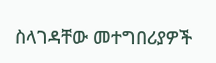ስላገዳቸው መተግበሪያዎች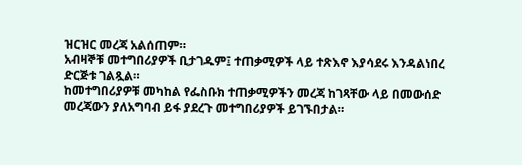ዝርዝር መረጃ አልሰጠም።
አብዛኞቹ መተግበሪያዎች ቢታገዱም፤ ተጠቃሚዎች ላይ ተጽእኖ እያሳደሩ እንዳልነበረ ድርጅቱ ገልጿል።
ከመተግበሪያዎቹ መካከል የፌስቡክ ተጠቃሚዎችን መረጃ ከገጻቸው ላይ በመውሰድ መረጃውን ያለአግባብ ይፋ ያደረጉ መተግበሪያዎች ይገኙበታል።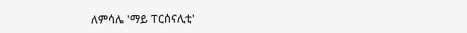ለምሳሌ 'ማይ ፐርሰናሊቲ'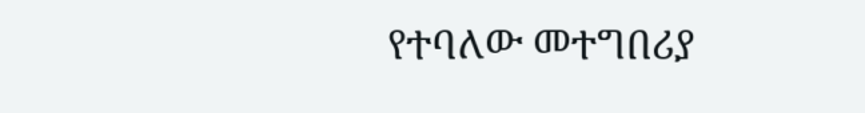የተባለው መተግበሪያ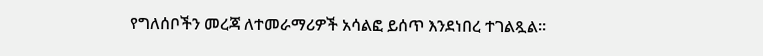የግለሰቦችን መረጃ ለተመራማሪዎች አሳልፎ ይሰጥ እንደነበረ ተገልጿል።